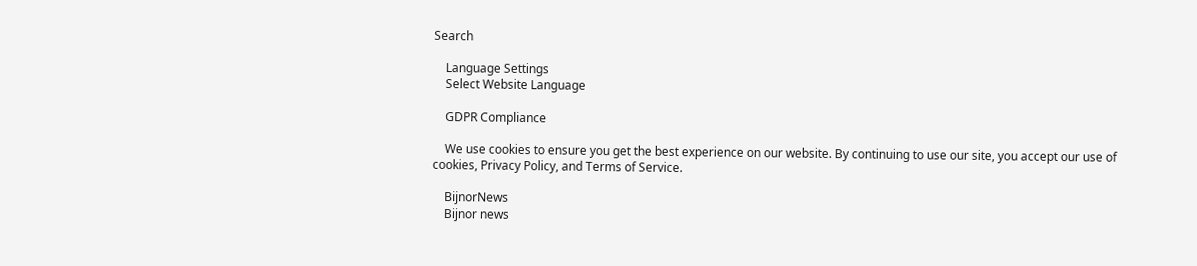Search

    Language Settings
    Select Website Language

    GDPR Compliance

    We use cookies to ensure you get the best experience on our website. By continuing to use our site, you accept our use of cookies, Privacy Policy, and Terms of Service.

    BijnorNews
    Bijnor news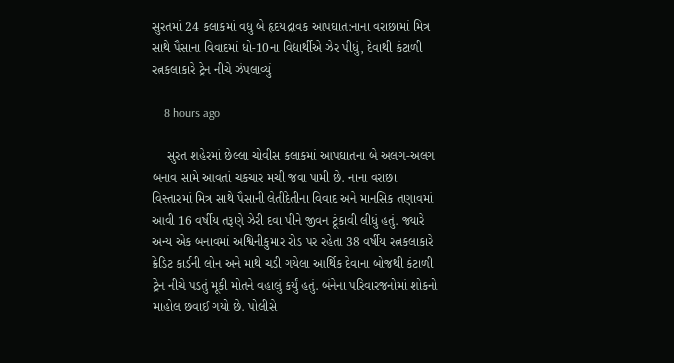સુરતમાં 24 કલાકમાં વધુ બે હૃદયદ્રાવક આપઘાત:નાના વરાછામાં મિત્ર સાથે પૈસાના વિવાદમાં ધો-10ના વિદ્યાર્થીએ ઝેર પીધું, દેવાથી કંટાળી રત્નકલાકારે ટ્રેન નીચે ઝંપલાવ્યું

    8 hours ago

    સુરત શહેરમાં છેલ્લા ચોવીસ કલાકમાં આપઘાતના બે અલગ-અલગ બનાવ સામે આવતાં ચકચાર મચી જવા પામી છે. નાના વરાછા વિસ્તારમાં મિત્ર સાથે પૈસાની લેતીદેતીના વિવાદ અને માનસિક તણાવમાં આવી 16 વર્ષીય તરૂણે ઝેરી દવા પીને જીવન ટૂંકાવી લીધું હતું. જ્યારે અન્ય એક બનાવમાં અશ્વિનીકુમાર રોડ પર રહેતા 38 વર્ષીય રત્નકલાકારે ક્રેડિટ કાર્ડની લોન અને માથે ચડી ગયેલા આર્થિક દેવાના બોજથી કંટાળી ટ્રેન નીચે પડતું મૂકી મોતને વહાલું કર્યું હતું. બંનેના પરિવારજનોમાં શોકનો માહોલ છવાઈ ગયો છે. પોલીસે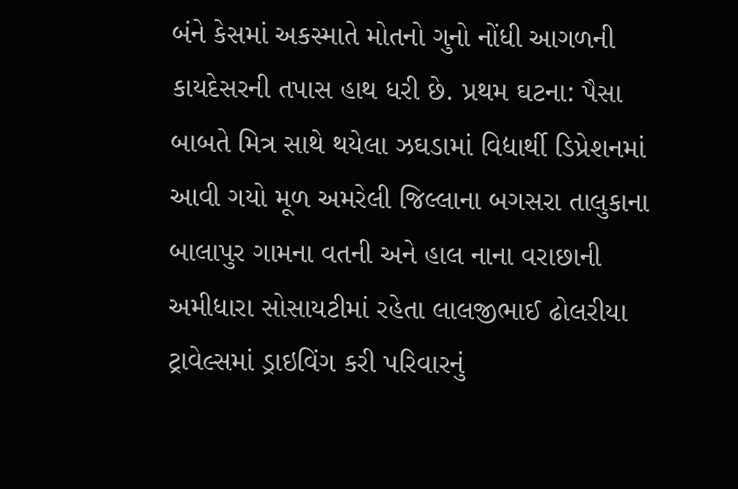બંને કેસમાં અકસ્માતે મોતનો ગુનો નોંધી આગળની કાયદેસરની તપાસ હાથ ધરી છે. પ્રથમ ઘટના: પૈસા બાબતે મિત્ર સાથે થયેલા ઝઘડામાં વિદ્યાર્થી ડિપ્રેશનમાં આવી ગયો મૂળ અમરેલી જિલ્લાના બગસરા તાલુકાના બાલાપુર ગામના વતની અને હાલ નાના વરાછાની અમીધારા સોસાયટીમાં રહેતા લાલજીભાઈ ઢોલરીયા ટ્રાવેલ્સમાં ડ્રાઇવિંગ કરી પરિવારનું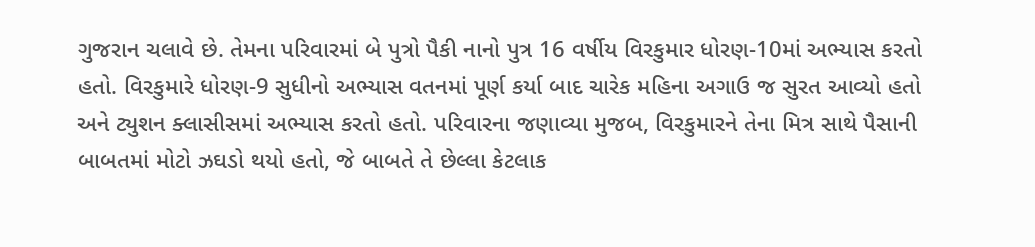ગુજરાન ચલાવે છે. તેમના પરિવારમાં બે પુત્રો પૈકી નાનો પુત્ર 16 વર્ષીય વિરકુમાર ધોરણ-10માં અભ્યાસ કરતો હતો. વિરકુમારે ધોરણ-9 સુધીનો અભ્યાસ વતનમાં પૂર્ણ કર્યા બાદ ચારેક મહિના અગાઉ જ સુરત આવ્યો હતો અને ટ્યુશન ક્લાસીસમાં અભ્યાસ કરતો હતો. પરિવારના જણાવ્યા મુજબ, વિરકુમારને તેના મિત્ર સાથે પૈસાની બાબતમાં મોટો ઝઘડો થયો હતો, જે બાબતે તે છેલ્લા કેટલાક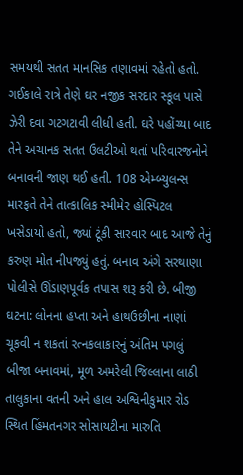સમયથી સતત માનસિક તણાવમાં રહેતો હતો. ગઈકાલે રાત્રે તેણે ઘર નજીક સરદાર સ્કૂલ પાસે ઝેરી દવા ગટગટાવી લીધી હતી. ઘરે પહોંચ્યા બાદ તેને અચાનક સતત ઉલટીઓ થતાં પરિવારજનોને બનાવની જાણ થઈ હતી. 108 એમ્બ્યુલન્સ મારફતે તેને તાત્કાલિક સ્મીમેર હોસ્પિટલ ખસેડાયો હતો, જ્યાં ટૂંકી સારવાર બાદ આજે તેનું કરુણ મોત નીપજ્યું હતું. બનાવ અંગે સરથાણા પોલીસે ઊંડાણપૂર્વક તપાસ શરૂ કરી છે. બીજી ઘટના: લોનના હપ્તા અને હાથઉછીના નાણાં ચૂકવી ન શકતાં રત્નકલાકારનું અંતિમ પગલું બીજા બનાવમાં, મૂળ અમરેલી જિલ્લાના લાઠી તાલુકાના વતની અને હાલ અશ્વિનીકુમાર રોડ સ્થિત હિંમતનગર સોસાયટીના મારુતિ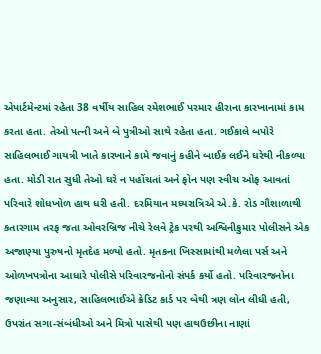એપાર્ટમેન્ટમાં રહેતા 38 વર્ષીય સાહિલ રમેશભાઈ પરમાર હીરાના કારખાનામાં કામ કરતા હતા. તેઓ પત્ની અને બે પુત્રીઓ સાથે રહેતા હતા. ગઈકાલે બપોરે સાહિલભાઈ ગાયત્રી ખાતે કારખાને કામે જવાનું કહીને બાઈક લઈને ઘરેથી નીકળ્યા હતા. મોડી રાત સુધી તેઓ ઘરે ન પહોંચતાં અને ફોન પણ સ્વીચ ઓફ આવતાં પરિવારે શોધખોળ હાથ ધરી હતી. દરમિયાન મધ્યરાત્રિએ એ.કે. રોડ ગૌશાળાથી કતારગામ તરફ જતા ઓવરબ્રિજ નીચે રેલવે ટ્રેક પરથી અશ્વિનીકુમાર પોલીસને એક અજાણ્યા પુરુષનો મૃતદેહ મળ્યો હતો. મૃતકના ખિસ્સામાંથી મળેલા પર્સ અને ઓળખપત્રોના આધારે પોલીસે પરિવારજનોનો સંપર્ક કર્યો હતો. પરિવારજનોના જણાવ્યા અનુસાર, સાહિલભાઈએ ક્રેડિટ કાર્ડ પર બેથી ત્રણ લોન લીધી હતી, ઉપરાંત સગા-સંબંધીઓ અને મિત્રો પાસેથી પણ હાથઉછીના નાણાં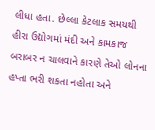લીધા હતા. છેલ્લા કેટલાક સમયથી હીરા ઉદ્યોગમાં મંદી અને કામકાજ બરાબર ન ચાલવાને કારણે તેઓ લોનના હપ્તા ભરી શકતા નહોતા અને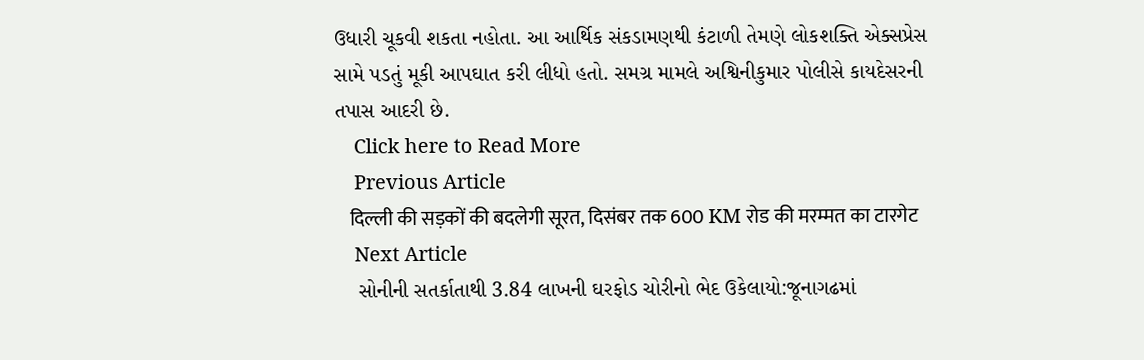ઉધારી ચૂકવી શકતા નહોતા. આ આર્થિક સંકડામણથી કંટાળી તેમણે લોકશક્તિ એક્સપ્રેસ સામે પડતું મૂકી આપઘાત કરી લીધો હતો. સમગ્ર મામલે અશ્વિનીકુમાર પોલીસે કાયદેસરની તપાસ આદરી છે.
    Click here to Read More
    Previous Article
    दिल्ली की सड़कों की बदलेगी सूरत, दिसंबर तक 600 KM रोड की मरम्मत का टारगेट
    Next Article
    સોનીની સતર્કાતાથી 3.84 લાખની ઘરફોડ ચોરીનો ભેદ ઉકેલાયો:જૂનાગઢમાં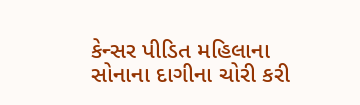કેન્સર પીડિત મહિલાના સોનાના દાગીના ચોરી કરી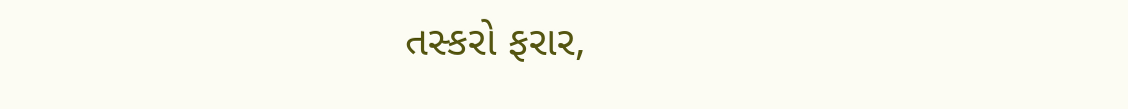તસ્કરો ફરાર,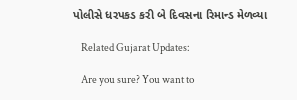પોલીસે ધરપકડ કરી બે દિવસના રિમાન્ડ મેળવ્યા

    Related Gujarat Updates:

    Are you sure? You want to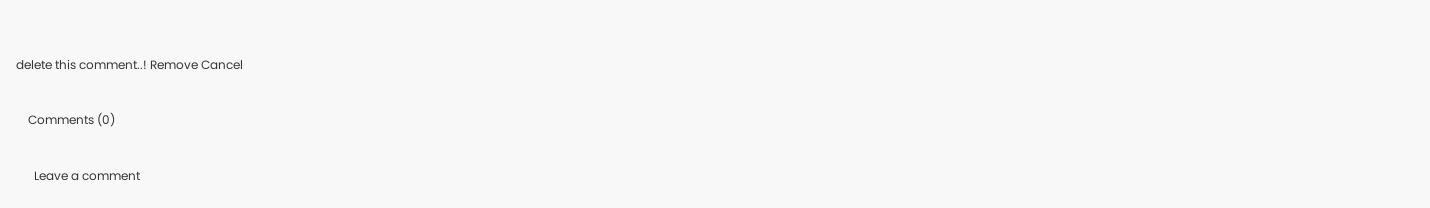delete this comment..! Remove Cancel

    Comments (0)

      Leave a comment